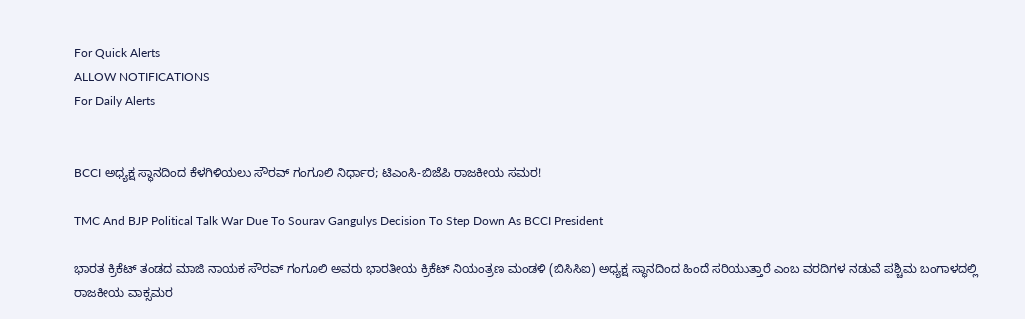For Quick Alerts
ALLOW NOTIFICATIONS
For Daily Alerts


BCCI ಅಧ್ಯಕ್ಷ ಸ್ಥಾನದಿಂದ ಕೆಳಗಿಳಿಯಲು ಸೌರವ್ ಗಂಗೂಲಿ ನಿರ್ಧಾರ; ಟಿಎಂಸಿ-ಬಿಜೆಪಿ ರಾಜಕೀಯ ಸಮರ!

TMC And BJP Political Talk War Due To Sourav Gangulys Decision To Step Down As BCCI President

ಭಾರತ ಕ್ರಿಕೆಟ್ ತಂಡದ ಮಾಜಿ ನಾಯಕ ಸೌರವ್ ಗಂಗೂಲಿ ಅವರು ಭಾರತೀಯ ಕ್ರಿಕೆಟ್ ನಿಯಂತ್ರಣ ಮಂಡಳಿ (ಬಿಸಿಸಿಐ) ಅಧ್ಯಕ್ಷ ಸ್ಥಾನದಿಂದ ಹಿಂದೆ ಸರಿಯುತ್ತಾರೆ ಎಂಬ ವರದಿಗಳ ನಡುವೆ ಪಶ್ಚಿಮ ಬಂಗಾಳದಲ್ಲಿ ರಾಜಕೀಯ ವಾಕ್ಸಮರ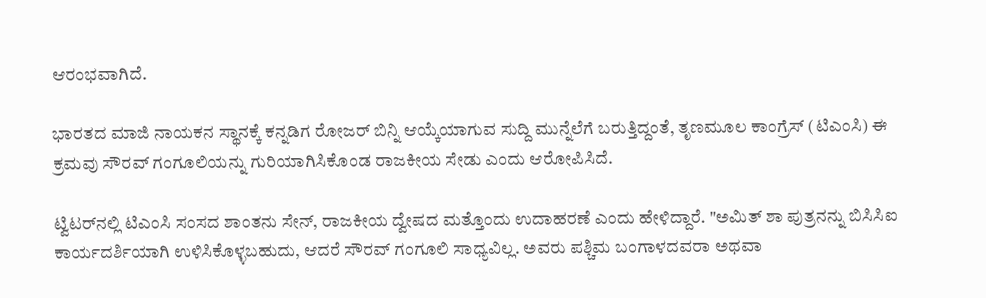ಆರಂಭವಾಗಿದೆ.

ಭಾರತದ ಮಾಜಿ ನಾಯಕನ ಸ್ಥಾನಕ್ಕೆ ಕನ್ನಡಿಗ ರೋಜರ್ ಬಿನ್ನಿ ಆಯ್ಕೆಯಾಗುವ ಸುದ್ದಿ ಮುನ್ನೆಲೆಗೆ ಬರುತ್ತಿದ್ದಂತೆ, ತೃಣಮೂಲ ಕಾಂಗ್ರೆಸ್ (ಟಿಎಂಸಿ) ಈ ಕ್ರಮವು ಸೌರವ್ ಗಂಗೂಲಿಯನ್ನು ಗುರಿಯಾಗಿಸಿಕೊಂಡ ರಾಜಕೀಯ ಸೇಡು ಎಂದು ಆರೋಪಿಸಿದೆ.

ಟ್ವಿಟರ್‌ನಲ್ಲಿ ಟಿಎಂಸಿ ಸಂಸದ ಶಾಂತನು ಸೇನ್, ರಾಜಕೀಯ ದ್ವೇಷದ ಮತ್ತೊಂದು ಉದಾಹರಣೆ ಎಂದು ಹೇಳಿದ್ದಾರೆ. "ಅಮಿತ್ ಶಾ ಪುತ್ರನನ್ನು ಬಿಸಿಸಿಐ ಕಾರ್ಯದರ್ಶಿಯಾಗಿ ಉಳಿಸಿಕೊಳ್ಳಬಹುದು, ಆದರೆ ಸೌರವ್ ಗಂಗೂಲಿ ಸಾಧ್ಯವಿಲ್ಲ. ಅವರು ಪಶ್ಚಿಮ ಬಂಗಾಳದವರಾ ಅಥವಾ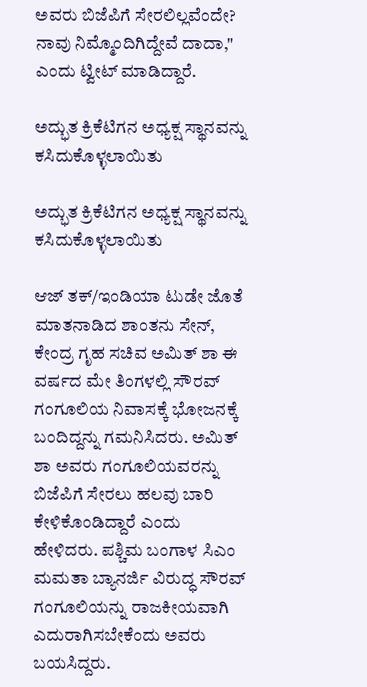ಅವರು ಬಿಜೆಪಿಗೆ ಸೇರಲಿಲ್ಲವೆಂದೇ? ನಾವು ನಿಮ್ಮೊಂದಿಗಿದ್ದೇವೆ ದಾದಾ," ಎಂದು ಟ್ವೀಟ್ ಮಾಡಿದ್ದಾರೆ.

ಅದ್ಭುತ ಕ್ರಿಕೆಟಿಗನ ಅಧ್ಯಕ್ಷ ಸ್ಥಾನವನ್ನು ಕಸಿದುಕೊಳ್ಳಲಾಯಿತು

ಅದ್ಭುತ ಕ್ರಿಕೆಟಿಗನ ಅಧ್ಯಕ್ಷ ಸ್ಥಾನವನ್ನು ಕಸಿದುಕೊಳ್ಳಲಾಯಿತು

ಆಜ್ ತಕ್/ಇಂಡಿಯಾ ಟುಡೇ ಜೊತೆ ಮಾತನಾಡಿದ ಶಾಂತನು ಸೇನ್, ಕೇಂದ್ರ ಗೃಹ ಸಚಿವ ಅಮಿತ್ ಶಾ ಈ ವರ್ಷದ ಮೇ ತಿಂಗಳಲ್ಲಿ ಸೌರವ್ ಗಂಗೂಲಿಯ ನಿವಾಸಕ್ಕೆ ಭೋಜನಕ್ಕೆ ಬಂದಿದ್ದನ್ನು ಗಮನಿಸಿದರು. ಅಮಿತ್ ಶಾ ಅವರು ಗಂಗೂಲಿಯವರನ್ನು ಬಿಜೆಪಿಗೆ ಸೇರಲು ಹಲವು ಬಾರಿ ಕೇಳಿಕೊಂಡಿದ್ದಾರೆ ಎಂದು ಹೇಳಿದರು. ಪಶ್ಚಿಮ ಬಂಗಾಳ ಸಿಎಂ ಮಮತಾ ಬ್ಯಾನರ್ಜಿ ವಿರುದ್ಧ ಸೌರವ್ ಗಂಗೂಲಿಯನ್ನು ರಾಜಕೀಯವಾಗಿ ಎದುರಾಗಿಸಬೇಕೆಂದು ಅವರು ಬಯಸಿದ್ದರು.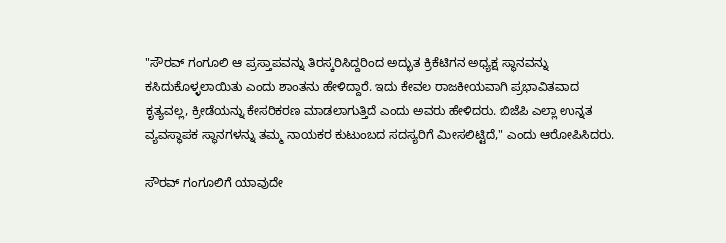"ಸೌರವ್ ಗಂಗೂಲಿ ಆ ಪ್ರಸ್ತಾಪವನ್ನು ತಿರಸ್ಕರಿಸಿದ್ದರಿಂದ ಅದ್ಭುತ ಕ್ರಿಕೆಟಿಗನ ಅಧ್ಯಕ್ಷ ಸ್ಥಾನವನ್ನು ಕಸಿದುಕೊಳ್ಳಲಾಯಿತು ಎಂದು ಶಾಂತನು ಹೇಳಿದ್ದಾರೆ. ಇದು ಕೇವಲ ರಾಜಕೀಯವಾಗಿ ಪ್ರಭಾವಿತವಾದ ಕೃತ್ಯವಲ್ಲ, ಕ್ರೀಡೆಯನ್ನು ಕೇಸರಿಕರಣ ಮಾಡಲಾಗುತ್ತಿದೆ ಎಂದು ಅವರು ಹೇಳಿದರು. ಬಿಜೆಪಿ ಎಲ್ಲಾ ಉನ್ನತ ವ್ಯವಸ್ಥಾಪಕ ಸ್ಥಾನಗಳನ್ನು ತಮ್ಮ ನಾಯಕರ ಕುಟುಂಬದ ಸದಸ್ಯರಿಗೆ ಮೀಸಲಿಟ್ಟಿದೆ," ಎಂದು ಆರೋಪಿಸಿದರು.

ಸೌರವ್ ಗಂಗೂಲಿಗೆ ಯಾವುದೇ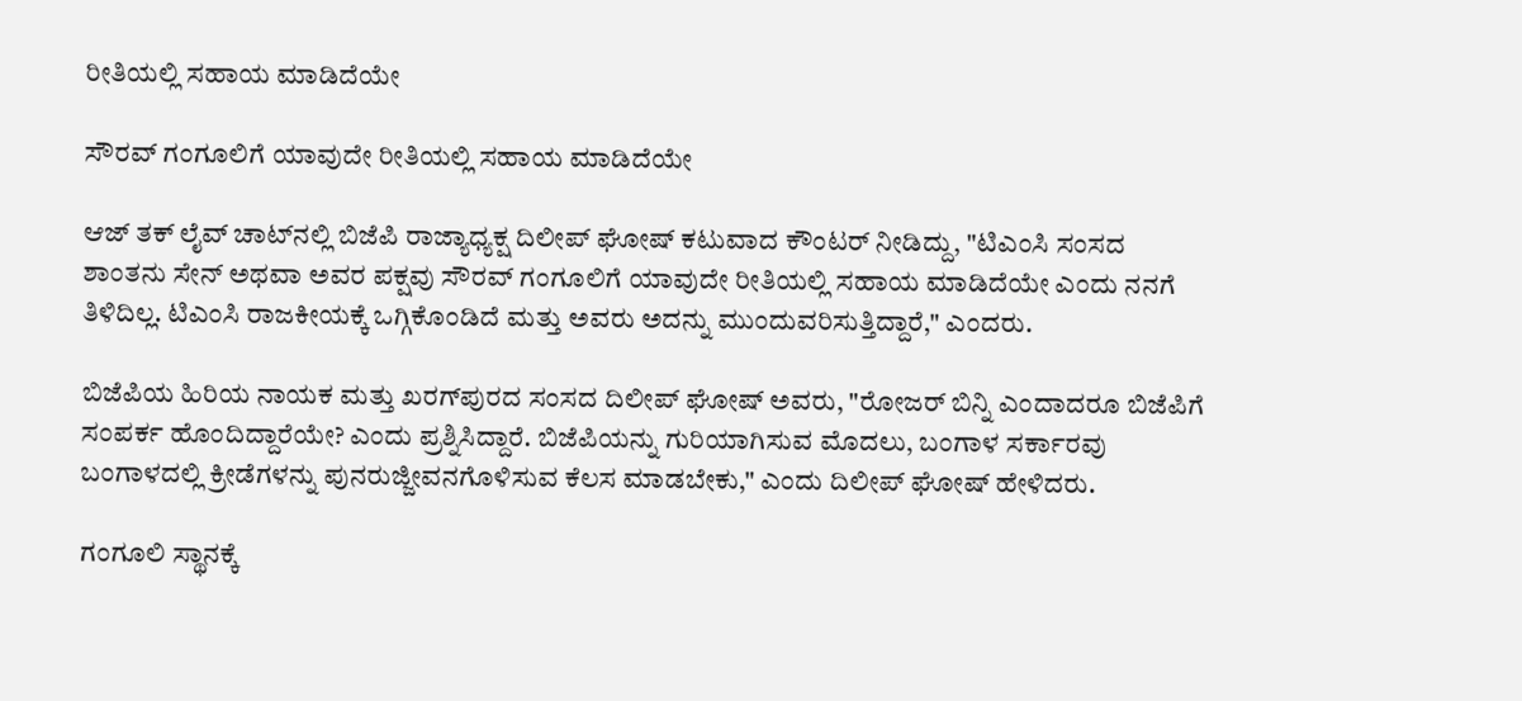ರೀತಿಯಲ್ಲಿ ಸಹಾಯ ಮಾಡಿದೆಯೇ

ಸೌರವ್ ಗಂಗೂಲಿಗೆ ಯಾವುದೇ ರೀತಿಯಲ್ಲಿ ಸಹಾಯ ಮಾಡಿದೆಯೇ

ಆಜ್ ತಕ್ ಲೈವ್ ಚಾಟ್‌ನಲ್ಲಿ ಬಿಜೆಪಿ ರಾಜ್ಯಾಧ್ಯಕ್ಷ ದಿಲೀಪ್ ಘೋಷ್ ಕಟುವಾದ ಕೌಂಟರ್‌ ನೀಡಿದ್ದು, "ಟಿಎಂಸಿ ಸಂಸದ ಶಾಂತನು ಸೇನ್ ಅಥವಾ ಅವರ ಪಕ್ಷವು ಸೌರವ್ ಗಂಗೂಲಿಗೆ ಯಾವುದೇ ರೀತಿಯಲ್ಲಿ ಸಹಾಯ ಮಾಡಿದೆಯೇ ಎಂದು ನನಗೆ ತಿಳಿದಿಲ್ಲ. ಟಿಎಂಸಿ ರಾಜಕೀಯಕ್ಕೆ ಒಗ್ಗಿಕೊಂಡಿದೆ ಮತ್ತು ಅವರು ಅದನ್ನು ಮುಂದುವರಿಸುತ್ತಿದ್ದಾರೆ," ಎಂದರು.

ಬಿಜೆಪಿಯ ಹಿರಿಯ ನಾಯಕ ಮತ್ತು ಖರಗ್‌ಪುರದ ಸಂಸದ ದಿಲೀಪ್ ಘೋಷ್ ಅವರು, "ರೋಜರ್ ಬಿನ್ನಿ ಎಂದಾದರೂ ಬಿಜೆಪಿಗೆ ಸಂಪರ್ಕ ಹೊಂದಿದ್ದಾರೆಯೇ? ಎಂದು ಪ್ರಶ್ನಿಸಿದ್ದಾರೆ. ಬಿಜೆಪಿಯನ್ನು ಗುರಿಯಾಗಿಸುವ ಮೊದಲು, ಬಂಗಾಳ ಸರ್ಕಾರವು ಬಂಗಾಳದಲ್ಲಿ ಕ್ರೀಡೆಗಳನ್ನು ಪುನರುಜ್ಜೀವನಗೊಳಿಸುವ ಕೆಲಸ ಮಾಡಬೇಕು," ಎಂದು ದಿಲೀಪ್ ಘೋಷ್ ಹೇಳಿದರು.

ಗಂಗೂಲಿ ಸ್ಥಾನಕ್ಕೆ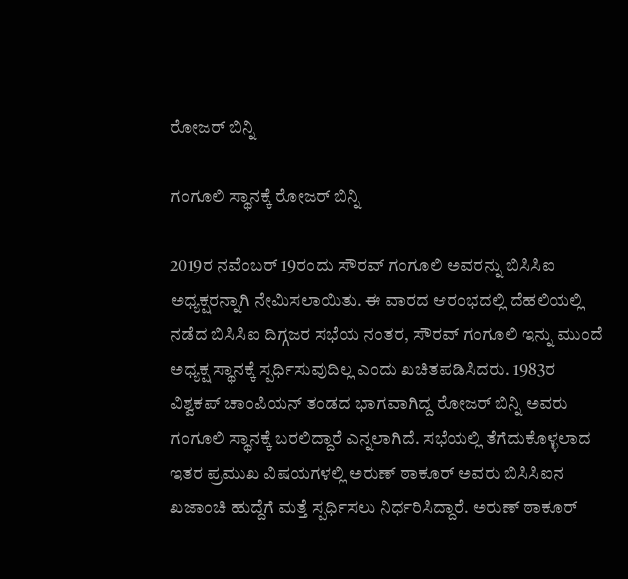ರೋಜರ್ ಬಿನ್ನಿ

ಗಂಗೂಲಿ ಸ್ಥಾನಕ್ಕೆ ರೋಜರ್ ಬಿನ್ನಿ

2019ರ ನವೆಂಬರ್ 19ರಂದು ಸೌರವ್ ಗಂಗೂಲಿ ಅವರನ್ನು ಬಿಸಿಸಿಐ ಅಧ್ಯಕ್ಷರನ್ನಾಗಿ ನೇಮಿಸಲಾಯಿತು. ಈ ವಾರದ ಆರಂಭದಲ್ಲಿ ದೆಹಲಿಯಲ್ಲಿ ನಡೆದ ಬಿಸಿಸಿಐ ದಿಗ್ಗಜರ ಸಭೆಯ ನಂತರ, ಸೌರವ್ ಗಂಗೂಲಿ ಇನ್ನು ಮುಂದೆ ಅಧ್ಯಕ್ಷ ಸ್ಥಾನಕ್ಕೆ ಸ್ಪರ್ಧಿಸುವುದಿಲ್ಲ ಎಂದು ಖಚಿತಪಡಿಸಿದರು. 1983ರ ವಿಶ್ವಕಪ್ ಚಾಂಪಿಯನ್ ತಂಡದ ಭಾಗವಾಗಿದ್ದ ರೋಜರ್ ಬಿನ್ನಿ ಅವರು ಗಂಗೂಲಿ ಸ್ಥಾನಕ್ಕೆ ಬರಲಿದ್ದಾರೆ ಎನ್ನಲಾಗಿದೆ. ಸಭೆಯಲ್ಲಿ ತೆಗೆದುಕೊಳ್ಳಲಾದ ಇತರ ಪ್ರಮುಖ ವಿಷಯಗಳಲ್ಲಿ ಅರುಣ್ ಠಾಕೂರ್ ಅವರು ಬಿಸಿಸಿಐನ ಖಜಾಂಚಿ ಹುದ್ದೆಗೆ ಮತ್ತೆ ಸ್ಪರ್ಧಿಸಲು ನಿರ್ಧರಿಸಿದ್ದಾರೆ. ಅರುಣ್ ಠಾಕೂರ್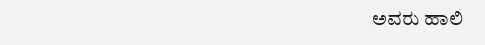ಅವರು ಹಾಲಿ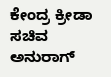ಕೇಂದ್ರ ಕ್ರೀಡಾ ಸಚಿವ ಅನುರಾಗ್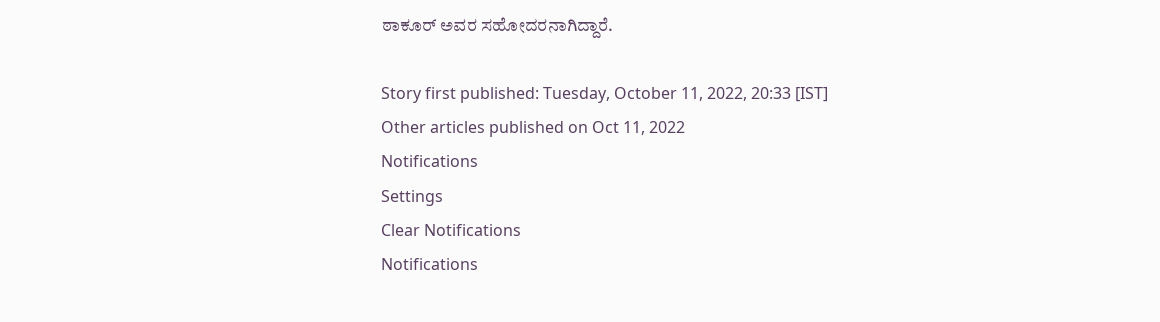ಠಾಕೂರ್ ಅವರ ಸಹೋದರನಾಗಿದ್ದಾರೆ.

Story first published: Tuesday, October 11, 2022, 20:33 [IST]
Other articles published on Oct 11, 2022
Notifications
Settings
Clear Notifications
Notifications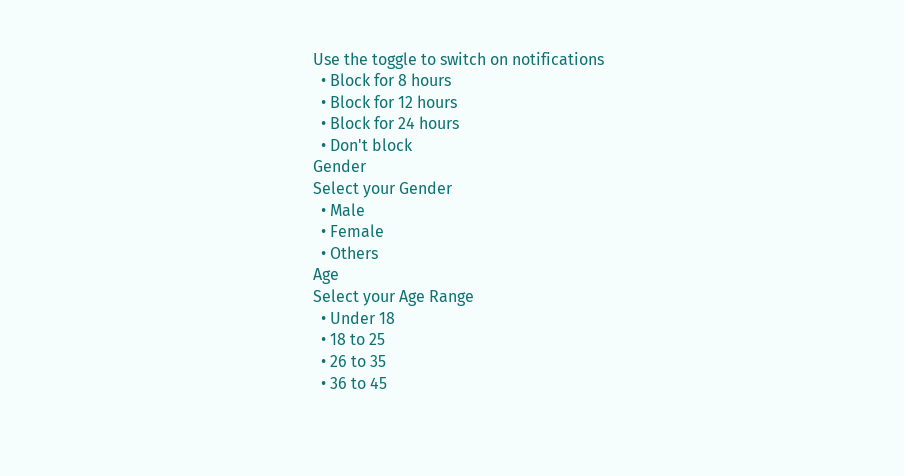Use the toggle to switch on notifications
  • Block for 8 hours
  • Block for 12 hours
  • Block for 24 hours
  • Don't block
Gender
Select your Gender
  • Male
  • Female
  • Others
Age
Select your Age Range
  • Under 18
  • 18 to 25
  • 26 to 35
  • 36 to 45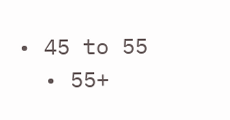• 45 to 55
  • 55+